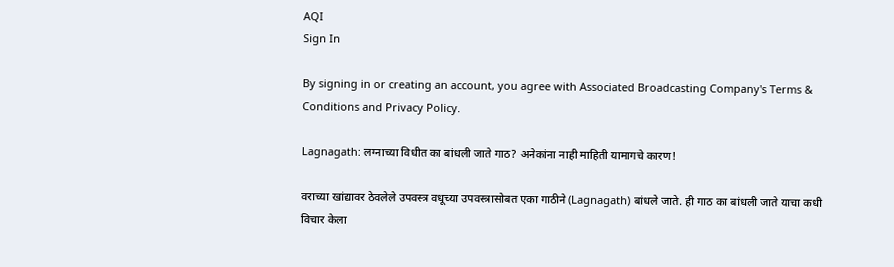AQI
Sign In

By signing in or creating an account, you agree with Associated Broadcasting Company's Terms & Conditions and Privacy Policy.

Lagnagath: लग्नाच्या विधीत का बांधली जाते गाठ? अनेकांना नाही माहिती यामागचे कारण!

वराच्या खांद्यावर ठेवलेले उपवस्त्र वधूच्या उपवस्त्रासोबत एका गाठीने (Lagnagath) बांधले जाते. ही गाठ का बांधली जाते याचा कधी विचार केला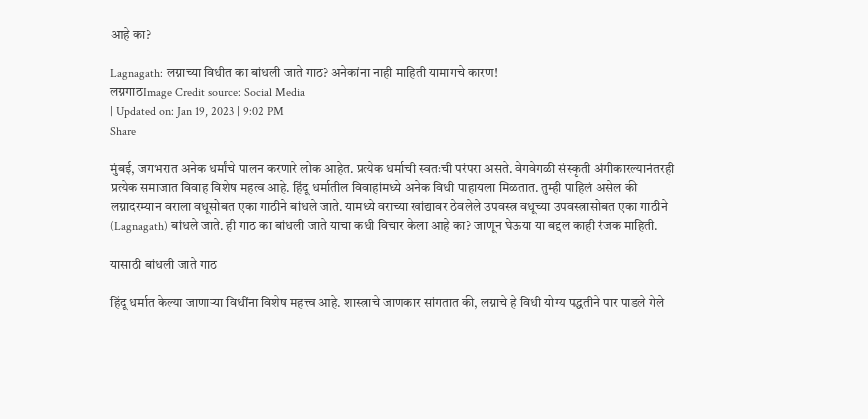आहे का?

Lagnagath: लग्नाच्या विधीत का बांधली जाते गाठ? अनेकांना नाही माहिती यामागचे कारण!
लग्नगाठImage Credit source: Social Media
| Updated on: Jan 19, 2023 | 9:02 PM
Share

मुंबई, जगभरात अनेक धर्मांचे पालन करणारे लोक आहेत. प्रत्येक धर्माची स्वतःची परंपरा असते. वेगवेगळी संस्कृती अंगीकारल्यानंतरही प्रत्येक समाजात विवाह विशेष महत्व आहे. हिंदू धर्मातील विवाहांमध्ये अनेक विधी पाहायला मिळतात. तुम्ही पाहिलं असेल की लग्नादरम्यान वराला वधूसोबत एका गाठीने बांधले जाते. यामध्ये वराच्या खांद्यावर ठेवलेले उपवस्त्र वधूच्या उपवस्त्रासोबत एका गाठीने (Lagnagath) बांधले जाते. ही गाठ का बांधली जाते याचा कधी विचार केला आहे का? जाणून घेऊया या बद्दल काही रंजक माहिती.

यासाठी बांधली जाते गाठ

हिंदू धर्मात केल्या जाणाऱ्या विधींना विशेष महत्त्व आहे. शास्त्राचे जाणकार सांगतात की, लग्नाचे हे विधी योग्य पद्धतीने पार पाडले गेले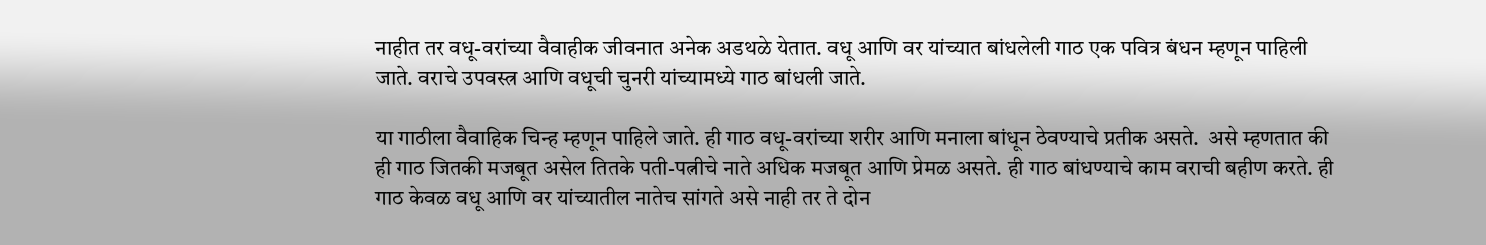नाहीत तर वधू-वरांच्या वैवाहीक जीवनात अनेक अडथळे येतात. वधू आणि वर यांच्यात बांधलेली गाठ एक पवित्र बंधन म्हणून पाहिली जाते. वराचे उपवस्त्र आणि वधूची चुनरी यांच्यामध्ये गाठ बांधली जाते.

या गाठीला वैवाहिक चिन्ह म्हणून पाहिले जाते. ही गाठ वधू-वरांच्या शरीर आणि मनाला बांधून ठेवण्याचे प्रतीक असते.  असे म्हणतात की ही गाठ जितकी मजबूत असेल तितके पती-पत्नीचे नाते अधिक मजबूत आणि प्रेमळ असते. ही गाठ बांधण्याचे काम वराची बहीण करते. ही गाठ केवळ वधू आणि वर यांच्यातील नातेच सांगते असे नाही तर ते दोन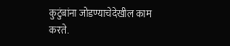कुटुंबांना जोडण्याचेदेखील काम करते.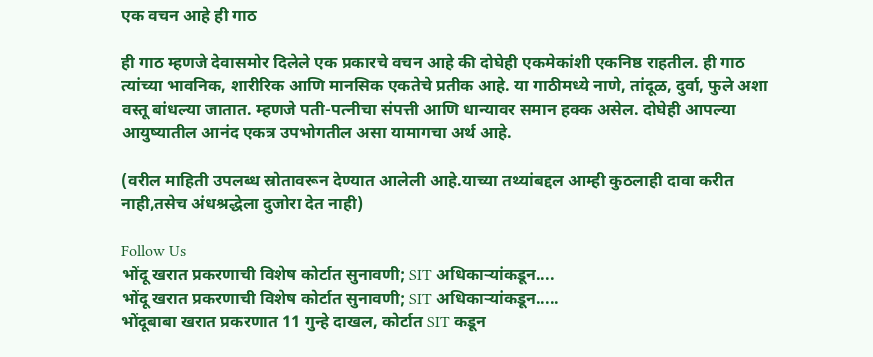एक वचन आहे ही गाठ

ही गाठ म्हणजे देवासमोर दिलेले एक प्रकारचे वचन आहे की दोघेही एकमेकांशी एकनिष्ठ राहतील. ही गाठ त्यांच्या भावनिक, शारीरिक आणि मानसिक एकतेचे प्रतीक आहे. या गाठीमध्ये नाणे, तांदूळ, दुर्वा, फुले अशा वस्तू बांधल्या जातात. म्हणजे पती-पत्नीचा संपत्ती आणि धान्यावर समान हक्क असेल. दोघेही आपल्या आयुष्यातील आनंद एकत्र उपभोगतील असा यामागचा अर्थ आहे.

(वरील माहिती उपलब्ध स्रोतावरून देण्यात आलेली आहे.याच्या तथ्यांबद्दल आम्ही कुठलाही दावा करीत नाही,तसेच अंधश्रद्धेला दुजोरा देत नाही)

Follow Us
भोंदू खरात प्रकरणाची विशेष कोर्टात सुनावणी; SIT अधिकाऱ्यांकडून....
भोंदू खरात प्रकरणाची विशेष कोर्टात सुनावणी; SIT अधिकाऱ्यांकडून.....
भोंदूबाबा खरात प्रकरणात 11 गुन्हे दाखल, कोर्टात SIT कडून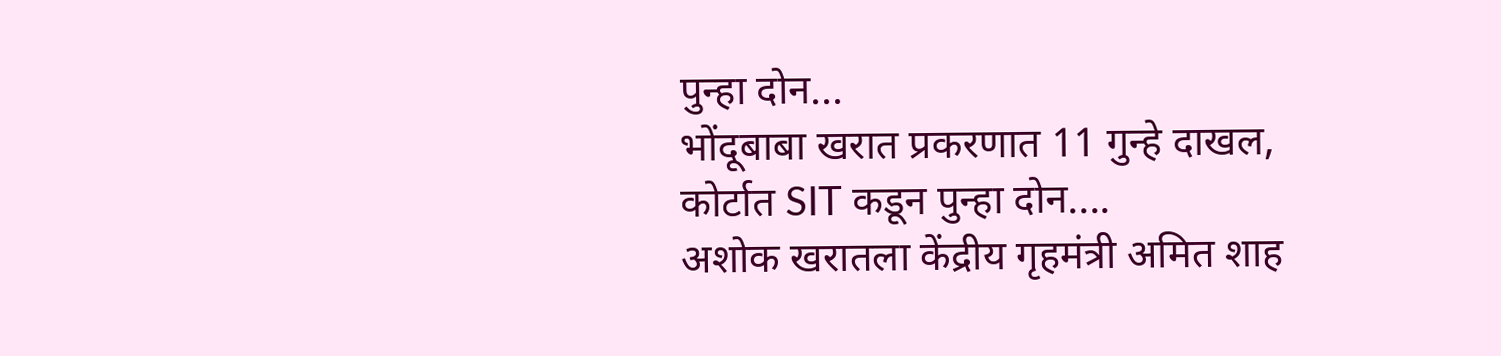पुन्हा दोन...
भोंदूबाबा खरात प्रकरणात 11 गुन्हे दाखल, कोर्टात SIT कडून पुन्हा दोन....
अशोक खरातला केंद्रीय गृहमंत्री अमित शाह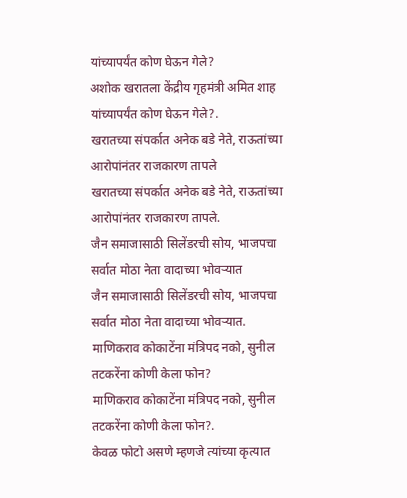यांच्यापर्यंत कोण घेऊन गेले?
अशोक खरातला केंद्रीय गृहमंत्री अमित शाह यांच्यापर्यंत कोण घेऊन गेले?.
खरातच्या संपर्कात अनेक बडे नेते, राऊतांच्या आरोपांनंतर राजकारण तापले
खरातच्या संपर्कात अनेक बडे नेते, राऊतांच्या आरोपांनंतर राजकारण तापले.
जैन समाजासाठी सिलेंडरची सोय, भाजपचा सर्वात मोठा नेता वादाच्या भोवऱ्यात
जैन समाजासाठी सिलेंडरची सोय, भाजपचा सर्वात मोठा नेता वादाच्या भोवऱ्यात.
माणिकराव कोकाटेंना मंत्रिपद नको, सुनील तटकरेंना कोणी केला फोन?
माणिकराव कोकाटेंना मंत्रिपद नको, सुनील तटकरेंना कोणी केला फोन?.
केवळ फोटो असणे म्हणजे त्यांच्या कृत्यात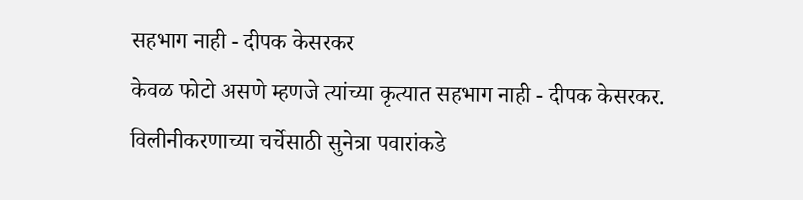सहभाग नाही - दीपक केसरकर
केवळ फोटो असणे म्हणजे त्यांच्या कृत्यात सहभाग नाही - दीपक केसरकर.
विलीनीकरणाच्या चर्चेसाठी सुनेत्रा पवारांकडे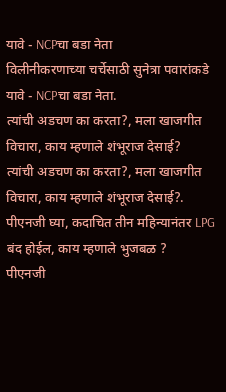यावे - NCPचा बडा नेता
विलीनीकरणाच्या चर्चेसाठी सुनेत्रा पवारांकडे यावे - NCPचा बडा नेता.
त्यांची अडचण का करता?, मला खाजगीत विचारा, काय म्हणाले शंभूराज देसाई?
त्यांची अडचण का करता?, मला खाजगीत विचारा, काय म्हणाले शंभूराज देसाई?.
पीएनजी घ्या, कदाचित तीन महिन्यानंतर LPG बंद होईल, काय म्हणाले भुजबळ ?
पीएनजी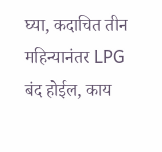घ्या, कदाचित तीन महिन्यानंतर LPG बंद होईल, काय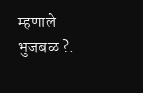म्हणाले भुजबळ ?.